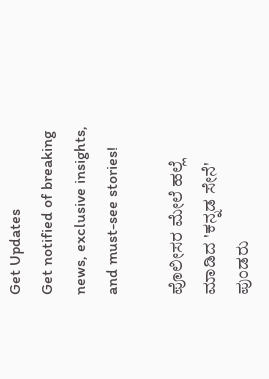Get Updates
Get notified of breaking news, exclusive insights, and must-see stories!

ಪೊಲೀಸರ ಮೇಲೆ ಹಲ್ಲೆ ಮಾಡಿದ 'ಕನ್ನಡ ಸೇನೆ' ಪುಂಡರು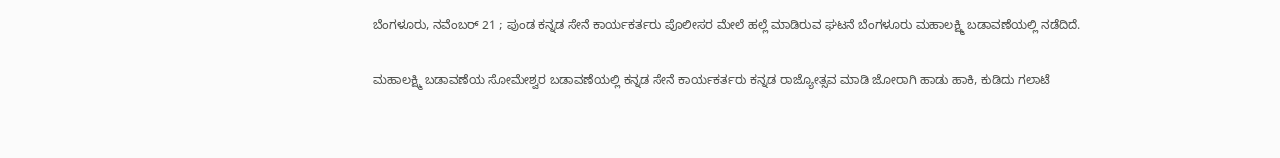ಬೆಂಗಳೂರು, ನವೆಂಬರ್ 21 ; ಪುಂಡ ಕನ್ನಡ ಸೇನೆ ಕಾರ್ಯಕರ್ತರು ಪೊಲೀಸರ ಮೇಲೆ ಹಲ್ಲೆ ಮಾಡಿರುವ ಘಟನೆ ಬೆಂಗಳೂರು ಮಹಾಲಕ್ಷ್ಮಿ ಬಡಾವಣೆಯಲ್ಲಿ ನಡೆದಿದೆ.

ಮಹಾಲಕ್ಷ್ಮಿ ಬಡಾವಣೆಯ ಸೋಮೇಶ್ವರ ಬಡಾವಣೆಯಲ್ಲಿ ಕನ್ನಡ ಸೇನೆ ಕಾರ್ಯಕರ್ತರು ಕನ್ನಡ ರಾಜ್ಯೋತ್ಸವ ಮಾಡಿ ಜೋರಾಗಿ ಹಾಡು ಹಾಕಿ, ಕುಡಿದು ಗಲಾಟೆ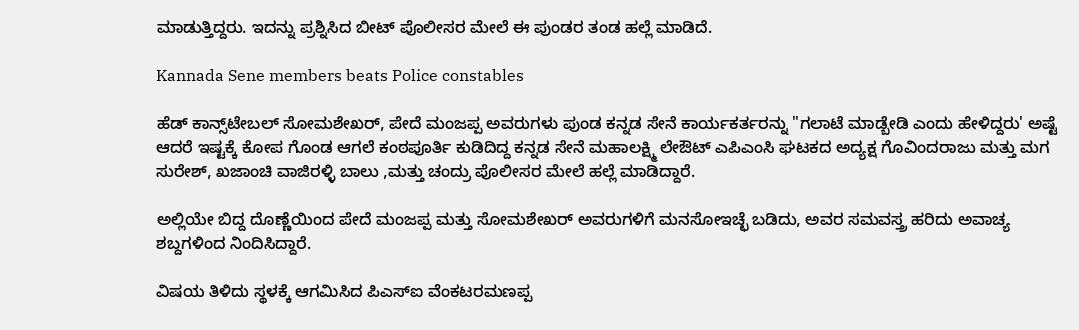ಮಾಡುತ್ತಿದ್ದರು. ಇದನ್ನು ಪ್ರಶ್ನಿಸಿದ ಬೀಟ್ ಪೊಲೀಸರ ಮೇಲೆ ಈ ಪುಂಡರ ತಂಡ ಹಲ್ಲೆ ಮಾಡಿದೆ.

Kannada Sene members beats Police constables

ಹೆಡ್ ಕಾನ್ಸ್‌ಟೇಬಲ್ ಸೋಮಶೇಖರ್, ಪೇದೆ ಮಂಜಪ್ಪ ಅವರುಗಳು ಪುಂಡ ಕನ್ನಡ ಸೇನೆ ಕಾರ್ಯಕರ್ತರನ್ನು "ಗಲಾಟೆ ಮಾಡ್ಬೇಡಿ ಎಂದು ಹೇಳಿದ್ದರು' ಅಷ್ಟೆ ಆದರೆ ಇಷ್ಟಕ್ಕೆ ಕೋಪ ಗೊಂಡ ಆಗಲೆ ಕಂಠಪೂರ್ತಿ ಕುಡಿದಿದ್ದ ಕನ್ನಡ ಸೇನೆ ಮಹಾಲಕ್ಷ್ಮಿ ಲೇಔಟ್ ಎಪಿಎಂಸಿ ಘಟಕದ ಅದ್ಯಕ್ಷ ಗೊವಿಂದರಾಜು ಮತ್ತು ಮಗ ಸುರೇಶ್, ಖಜಾಂಚಿ ವಾಜಿರಳ್ಳಿ ಬಾಲು ,ಮತ್ತು ಚಂದ್ರು ಪೊಲೀಸರ ಮೇಲೆ ಹಲ್ಲೆ ಮಾಡಿದ್ದಾರೆ.

ಅಲ್ಲಿಯೇ ಬಿದ್ದ ದೊಣ್ಣೆಯಿಂದ ಪೇದೆ ಮಂಜಪ್ಪ ಮತ್ತು ಸೋಮಶೇಖರ್ ಅವರುಗಳಿಗೆ ಮನಸೋಇಚ್ಛೆ ಬಡಿದು, ಅವರ ಸಮವಸ್ತ್ರ ಹರಿದು ಅವಾಚ್ಯ ಶಬ್ದಗಳಿಂದ ನಿಂದಿಸಿದ್ದಾರೆ.

ವಿಷಯ ತಿಳಿದು ಸ್ಥಳಕ್ಕೆ ಆಗಮಿಸಿದ ಪಿಎಸ್‌ಐ ವೆಂಕಟರಮಣಪ್ಪ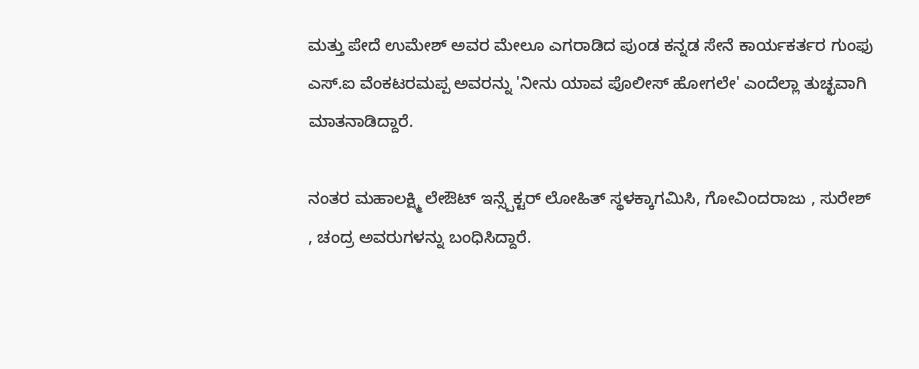ಮತ್ತು ಪೇದೆ ಉಮೇಶ್ ಅವರ ಮೇಲೂ ಎಗರಾಡಿದ ಪುಂಡ ಕನ್ನಡ ಸೇನೆ ಕಾರ್ಯಕರ್ತರ ಗುಂಫು ಎಸ್.ಐ ವೆಂಕಟರಮಪ್ಪ ಅವರನ್ನು 'ನೀನು ಯಾವ ಪೊಲೀಸ್ ಹೋಗಲೇ' ಎಂದೆಲ್ಲಾ ತುಚ್ಛವಾಗಿ ಮಾತನಾಡಿದ್ದಾರೆ.

ನಂತರ ಮಹಾಲಕ್ಷ್ಮಿ ಲೇಔಟ್ ಇನ್ಸ್ಪೆಕ್ಟರ್ ಲೋಹಿತ್ ಸ್ಥಳಕ್ಕಾಗಮಿಸಿ, ಗೋವಿಂದರಾಜು , ಸುರೇಶ್ , ಚಂದ್ರ ಅವರುಗಳನ್ನು ಬಂಧಿಸಿದ್ದಾರೆ.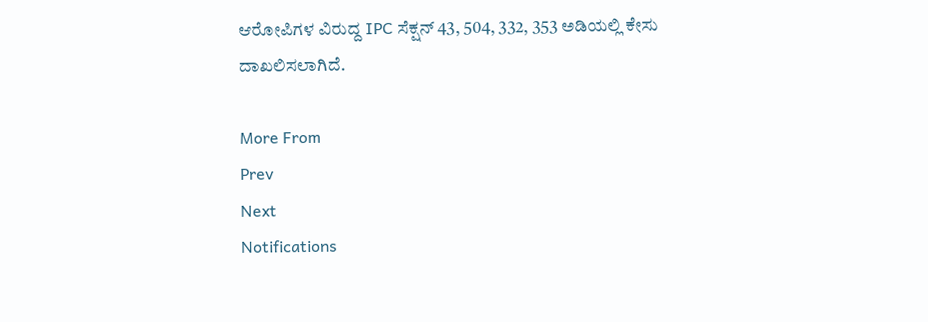ಆರೋಪಿಗಳ ವಿರುದ್ದ IPC ಸೆಕ್ಷನ್ 43, 504, 332, 353 ಅಡಿಯಲ್ಲಿ ಕೇಸು ದಾಖಲಿಸಲಾಗಿದೆ.

More From
Prev
Next
Notifications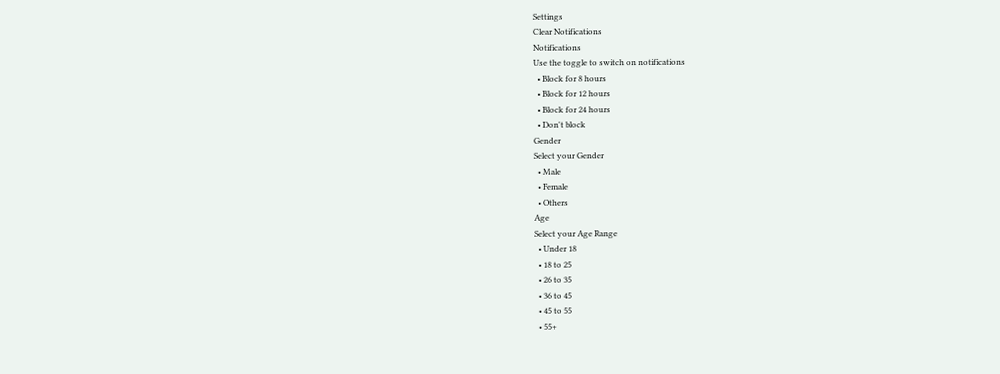Settings
Clear Notifications
Notifications
Use the toggle to switch on notifications
  • Block for 8 hours
  • Block for 12 hours
  • Block for 24 hours
  • Don't block
Gender
Select your Gender
  • Male
  • Female
  • Others
Age
Select your Age Range
  • Under 18
  • 18 to 25
  • 26 to 35
  • 36 to 45
  • 45 to 55
  • 55+